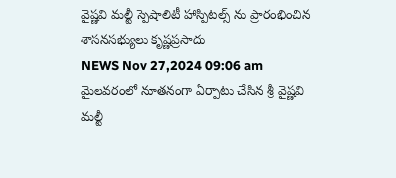వైష్ణవి మల్టీ స్పెషాలిటీ హాస్పిటల్స్ ను ప్రారంభించిన శాసనసభ్యులు కృష్ణప్రసాదు
NEWS Nov 27,2024 09:06 am
మైలవరంలో నూతనంగా ఏర్పాటు చేసిన శ్రీ వైష్ణవి మల్టీ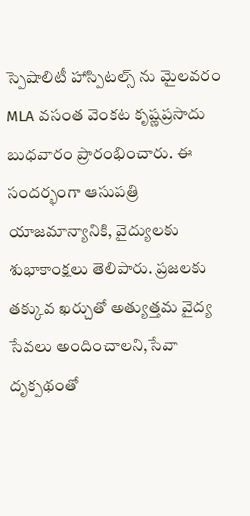స్పెషాలిటీ హాస్పిటల్స్ ను మైలవరం MLA వసంత వెంకట కృష్ణప్రసాదు బుధవారం ప్రారంభించారు. ఈ సందర్భంగా ఆసుపత్రి యాజమాన్యానికి, వైద్యులకు శుభాకాంక్షలు తెలిపారు. ప్రజలకు తక్కువ ఖర్చుతో అత్యుత్తమ వైద్య సేవలు అందించాలని,సేవా దృక్పథంతో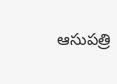ఆసుపత్రి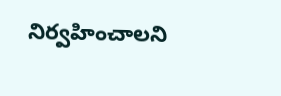నిర్వహించాలని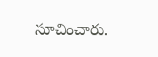సూచించారు.